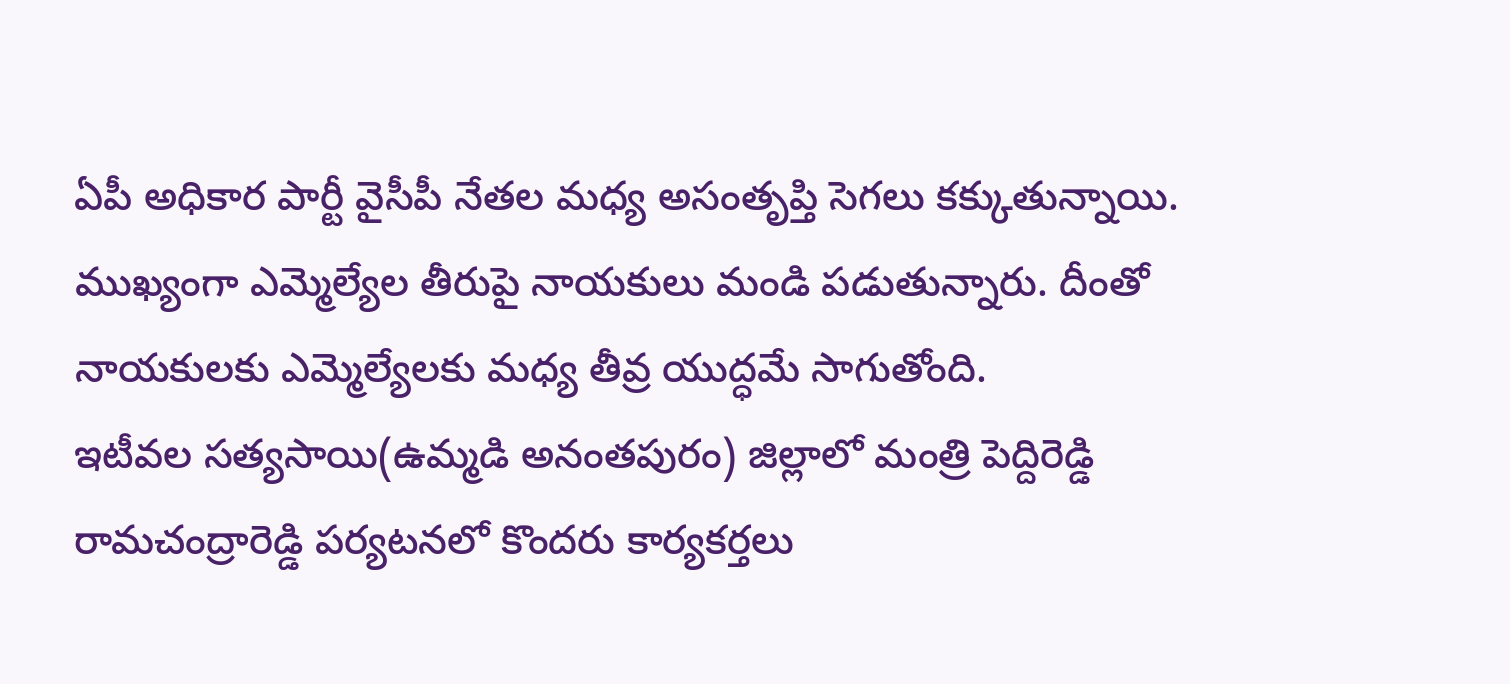ఏపీ అధికార పార్టీ వైసీపీ నేతల మధ్య అసంతృప్తి సెగలు కక్కుతున్నాయి. ముఖ్యంగా ఎమ్మెల్యేల తీరుపై నాయకులు మండి పడుతున్నారు. దీంతో నాయకులకు ఎమ్మెల్యేలకు మధ్య తీవ్ర యుద్ధమే సాగుతోంది.
ఇటీవల సత్యసాయి(ఉమ్మడి అనంతపురం) జిల్లాలో మంత్రి పెద్దిరెడ్డి రామచంద్రారెడ్డి పర్యటనలో కొందరు కార్యకర్తలు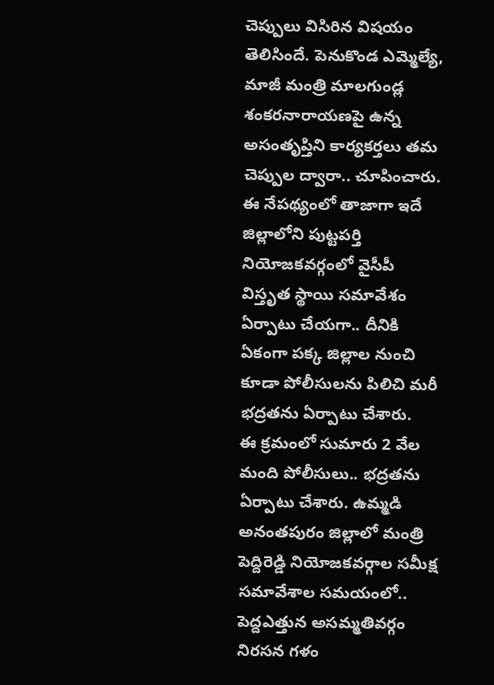చెప్పులు విసిరిన విషయం తెలిసిందే. పెనుకొండ ఎమ్మెల్యే, మాజీ మంత్రి మాలగుండ్ల శంకరనారాయణపై ఉన్న అసంతృప్తిని కార్యకర్తలు తమ చెప్పుల ద్వారా.. చూపించారు.
ఈ నేపథ్యంలో తాజాగా ఇదే జిల్లాలోని పుట్టపర్తి నియోజకవర్గంలో వైసీపీ విస్తృత స్థాయి సమావేశం ఏర్పాటు చేయగా.. దీనికి ఏకంగా పక్క జిల్లాల నుంచి కూడా పోలీసులను పిలిచి మరీ భద్రతను ఏర్పాటు చేశారు.
ఈ క్రమంలో సుమారు 2 వేల మంది పోలీసులు.. భద్రతను ఏర్పాటు చేశారు. ఉమ్మడి అనంతపురం జిల్లాలో మంత్రి పెద్దిరెడ్డి నియోజకవర్గాల సమీక్ష సమావేశాల సమయంలో.. పెద్దఎత్తున అసమ్మతివర్గం నిరసన గళం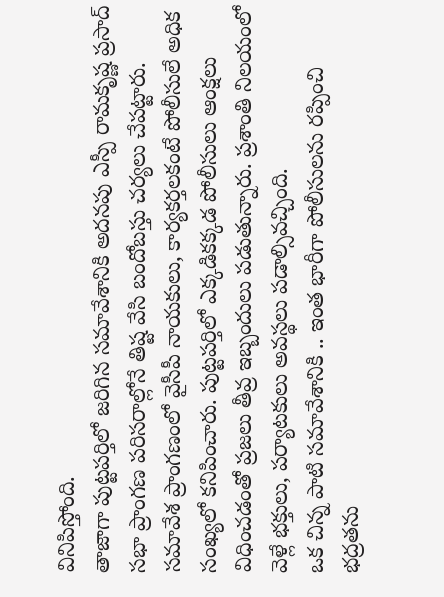వినిపిస్తోంది.
తాజాగా పుట్టపర్తిలో జరిగిన సమావేశానికి అదనపు ఎస్పీ రామకృష్ణ ప్రసాద్ సభా ప్రాంగణ పరిసరాల్లోనే తిష్ట వేసి బందోబస్తు చర్యలు చేపట్టారు. సమావేశ ప్రాంగణంలో వైసీపీ నాయకులు, కార్యకర్తలకంటే పోలీసులే అధిక సంఖ్యలో కనిపించారు. పుట్టపర్తిలో ఎక్కడికక్కడ పోలీసులు ఆంక్షలు విధించడంతో ప్రజలు తీవ్ర ఇబ్బందులు పడుతున్నారు. ప్రశాంతి నిలయంలో వెళ్లే భక్తులు, పర్యాటకులు అవస్థలు పడాల్సివచ్చింది.
ఒక చిన్న పాటి సమావేశానికి .. ఇంత భారీగా పోలీసులను రప్పించి భద్రతను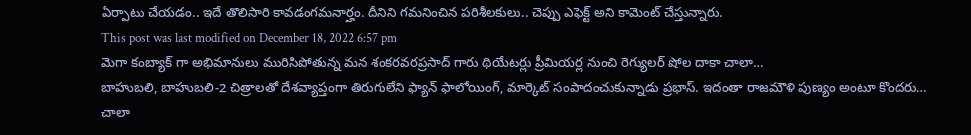ఏర్పాటు చేయడం.. ఇదే తొలిసారి కావడంగమనార్హం. దీనిని గమనించిన పరిశీలకులు.. చెప్పు ఎఫెక్ట్ అని కామెంట్ చేస్తున్నారు.
This post was last modified on December 18, 2022 6:57 pm
మెగా కంబ్యాక్ గా అభిమానులు మురిసిపోతున్న మన శంకరవరప్రసాద్ గారు థియేటర్లు ప్రీమియర్ల నుంచి రెగ్యులర్ షోల దాకా చాలా…
బాహుబలి, బాహుబలి-2 చిత్రాలతో దేశవ్యాప్తంగా తిరుగులేని ఫ్యాన్ ఫాలోయింగ్, మార్కెట్ సంపాదంచుకున్నాడు ప్రభాస్. ఇదంతా రాజమౌళి పుణ్యం అంటూ కొందరు…
చాలా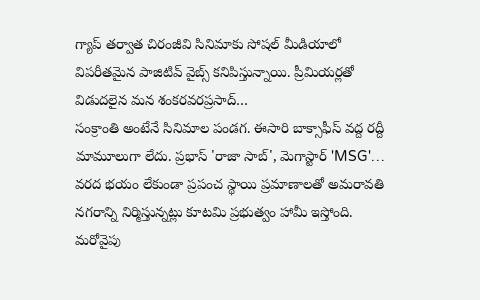గ్యాప్ తర్వాత చిరంజీవి సినిమాకు సోషల్ మీడియాలో విపరీతమైన పాజిటివ్ వైబ్స్ కనిపిస్తున్నాయి. ప్రీమియర్లతో విడుదలైన మన శంకరవరప్రసాద్…
సంక్రాంతి అంటేనే సినిమాల పండగ. ఈసారి బాక్సాఫీస్ వద్ద రద్దీ మామూలుగా లేదు. ప్రభాస్ 'రాజా సాబ్', మెగాస్టార్ 'MSG'…
వరద భయం లేకుండా ప్రపంచ స్థాయి ప్రమాణాలతో అమరావతి నగరాన్ని నిర్మిస్తున్నట్లు కూటమి ప్రభుత్వం హామీ ఇస్తోంది. మరోవైపు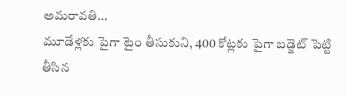అమరావతి…
మూడేళ్లకు పైగా టైం తీసుకుని, 400 కోట్లకు పైగా బడ్జెట్ పెట్టి తీసిన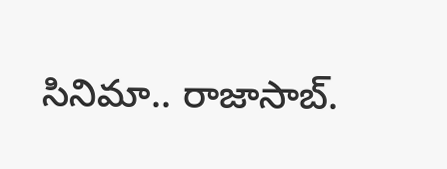సినిమా.. రాజాసాబ్.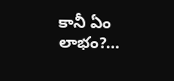కానీ ఏం లాభం?…